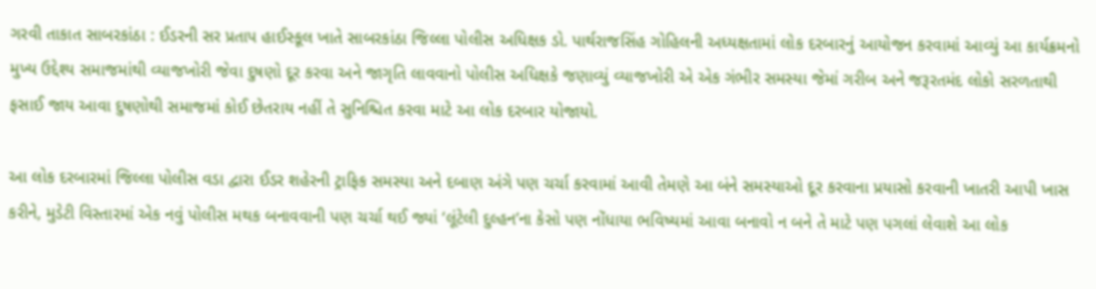ગરવી તાકાત સાબરકાંઠા : ઈડરની સર પ્રતાપ હાઈસ્કૂલ ખાતે સાબરકાંઠા જિલ્લા પોલીસ અધિક્ષક ડો. પાર્થરાજસિંહ ગોહિલની અધ્યક્ષતામાં લોક દરબારનું આયોજન કરવામાં આવ્યું આ કાર્યક્રમનો મુખ્ય ઉદ્દેશ્ય સમાજમાંથી વ્યાજખોરી જેવા દુષણો દૂર કરવા અને જાગૃતિ લાવવાનો પોલીસ અધિક્ષકે જણાવ્યું વ્યાજખોરી એ એક ગંભીર સમસ્યા જેમાં ગરીબ અને જરૂરતમંદ લોકો સરળતાથી ફસાઈ જાય આવા દુષણોથી સમાજમાં કોઈ છેતરાય નહીં તે સુનિશ્ચિત કરવા માટે આ લોક દરબાર યોજાયો.

આ લોક દરબારમાં જિલ્લા પોલીસ વડા દ્વારા ઈડર શહેરની ટ્રાફિક સમસ્યા અને દબાણ અંગે પણ ચર્ચા કરવામાં આવી તેમણે આ બંને સમસ્યાઓ દૂર કરવાના પ્રયાસો કરવાની ખાતરી આપી ખાસ કરીને, મુડેટી વિસ્તારમાં એક નવું પોલીસ મથક બનાવવાની પણ ચર્ચા થઈ જ્યાં ‘લૂંટેલી દુલ્હન’ના કેસો પણ નોંધાયા ભવિષ્યમાં આવા બનાવો ન બને તે માટે પણ પગલાં લેવાશે આ લોક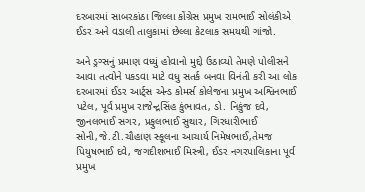દરબારમાં સાબરકાંઠા જિલ્લા કોંગ્રેસ પ્રમુખ રામભાઈ સોલંકીએ ઈડર અને વડાલી તાલુકામાં છેલ્લા કેટલાક સમયથી ગાંજો.

અને ડ્રગ્સનું પ્રમાણ વધ્યું હોવાનો મુદ્દો ઉઠાવ્યો તેમણે પોલીસને આવા તત્વોને પકડવા માટે વધુ સતર્ક બનવા વિનંતી કરી આ લોક દરબારમાં ઈડર આર્ટ્સ એન્ડ કોમર્સ કોલેજના પ્રમુખ અશ્વિનભાઈ પટેલ, પૂર્વ પ્રમુખ રાજેન્દ્રસિંહ કુંભાવત, ડો. નિકુંજ દવે, જીનલભાઈ સગર, પ્રફુલભાઈ સુથાર, ગિરધારીભાઈ સોની,જે.ટી.ચૌહાણ સ્કૂલના આચાર્ય નિમેષભાઈ,તેમજ પિયુષભાઈ દવે, જગદીશભાઈ મિસ્ત્રી, ઈડર નગરપાલિકાના પૂર્વ પ્રમુખ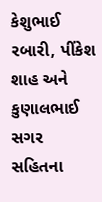કેશુભાઈ રબારી, પીંકેશ શાહ અને કુણાલભાઈ સગર સહિતના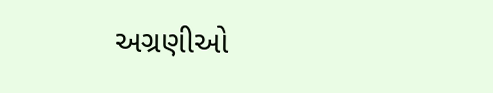અગ્રણીઓ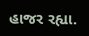હાજર રહ્યા.